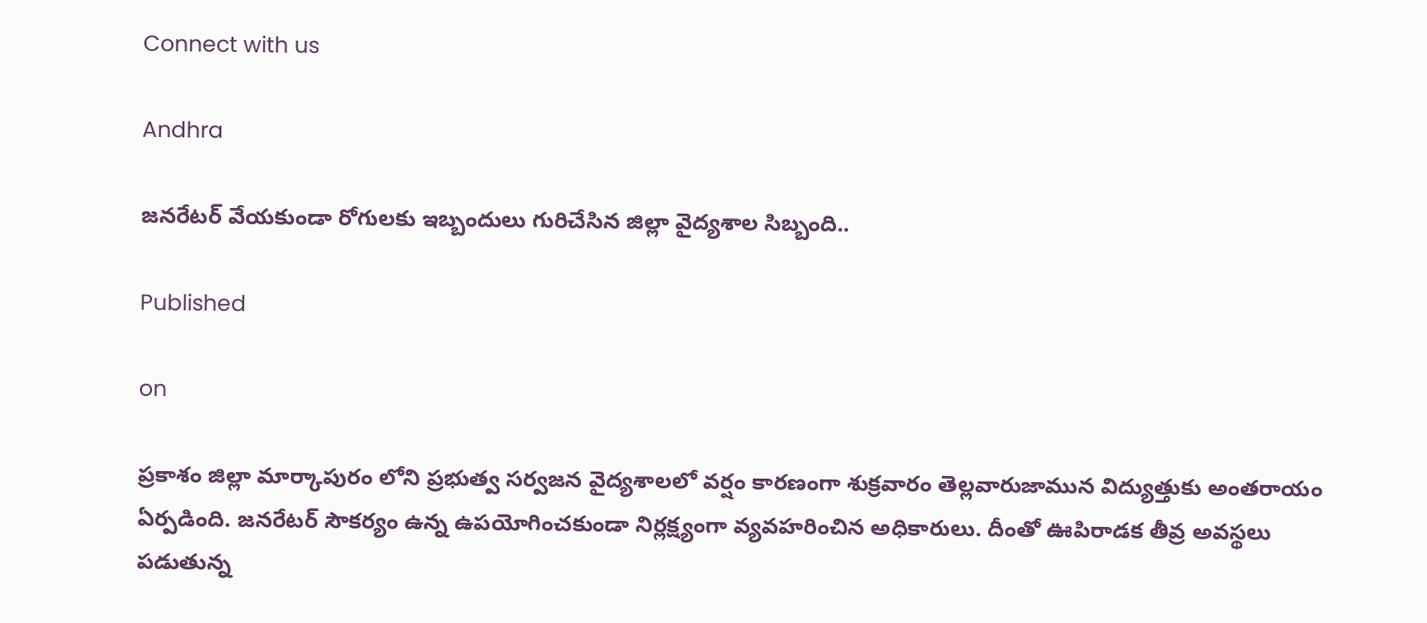Connect with us

Andhra

జనరేటర్ వేయకుండా రోగులకు ఇబ్బందులు గురిచేసిన జిల్లా వైద్యశాల సిబ్బంది..

Published

on

ప్రకాశం జిల్లా మార్కాపురం లోని ప్రభుత్వ సర్వజన వైద్యశాలలో వర్షం కారణంగా శుక్రవారం తెల్లవారుజామున విద్యుత్తుకు అంతరాయం ఏర్పడింది. జనరేటర్ సౌకర్యం ఉన్న ఉపయోగించకుండా నిర్లక్ష్యంగా వ్యవహరించిన అధికారులు. దీంతో ఊపిరాడక తీవ్ర అవస్థలు పడుతున్న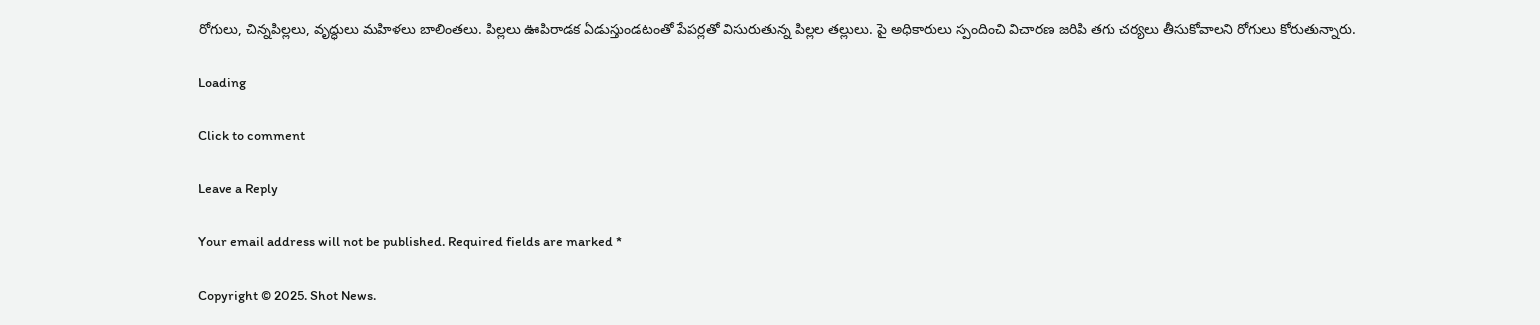రోగులు, చిన్నపిల్లలు, వృద్ధులు మహిళలు బాలింతలు. పిల్లలు ఊపిరాడక ఏడుస్తుండటంతో పేపర్లతో విసురుతున్న పిల్లల తల్లులు. పై అధికారులు స్పందించి విచారణ జరిపి తగు చర్యలు తీసుకోవాలని రోగులు కోరుతున్నారు.

Loading

Click to comment

Leave a Reply

Your email address will not be published. Required fields are marked *

Copyright © 2025. Shot News.